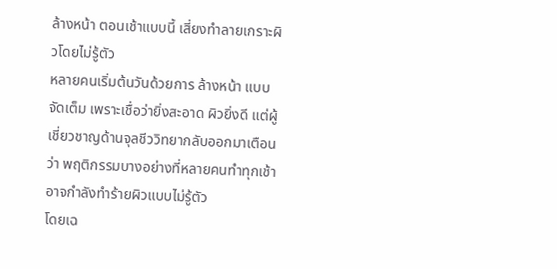ล้างหน้า ตอนเช้าแบบนี้ เสี่ยงทำลายเกราะผิวโดยไม่รู้ตัว
หลายคนเริ่มต้นวันด้วยการ ล้างหน้า แบบจัดเต็ม เพราะเชื่อว่ายิ่งสะอาด ผิวยิ่งดี แต่ผู้เชี่ยวชาญด้านจุลชีววิทยากลับออกมาเตือนว่า พฤติกรรมบางอย่างที่หลายคนทำทุกเช้า อาจกำลังทำร้ายผิวแบบไม่รู้ตัว
โดยเฉ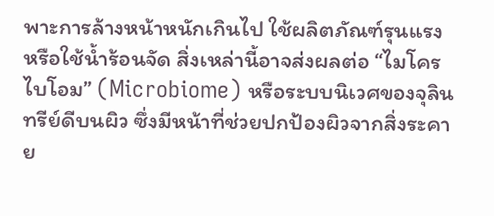พาะการล้างหน้าหนักเกินไป ใช้ผลิตภัณฑ์รุนแรง หรือใช้น้ำร้อนจัด สิ่งเหล่านี้อาจส่งผลต่อ “ไมโครไบโอม” (Microbiome) หรือระบบนิเวศของจุลินทรีย์ดีบนผิว ซึ่งมีหน้าที่ช่วยปกป้องผิวจากสิ่งระคาย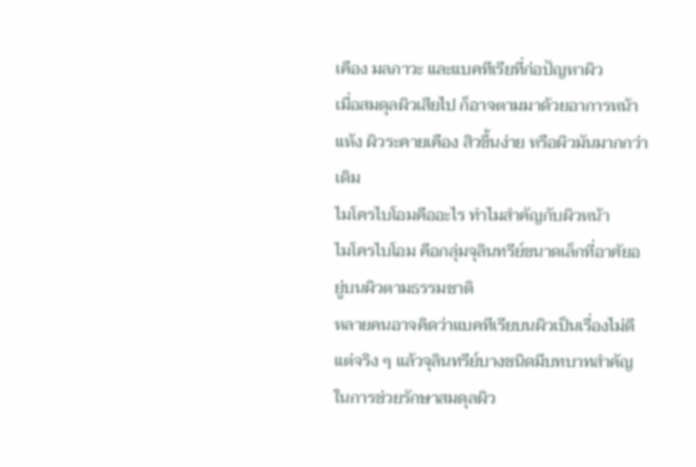เคือง มลภาวะ และแบคทีเรียที่ก่อปัญหาผิว
เมื่อสมดุลผิวเสียไป ก็อาจตามมาด้วยอาการหน้าแห้ง ผิวระคายเคือง สิวขึ้นง่าย หรือผิวมันมากกว่าเดิม
ไมโครไบโอมคืออะไร ทำไมสำคัญกับผิวหน้า
ไมโครไบโอม คือกลุ่มจุลินทรีย์ขนาดเล็กที่อาศัยอยู่บนผิวตามธรรมชาติ
หลายคนอาจคิดว่าแบคทีเรียบนผิวเป็นเรื่องไม่ดี แต่จริง ๆ แล้วจุลินทรีย์บางชนิดมีบทบาทสำคัญในการช่วยรักษาสมดุลผิว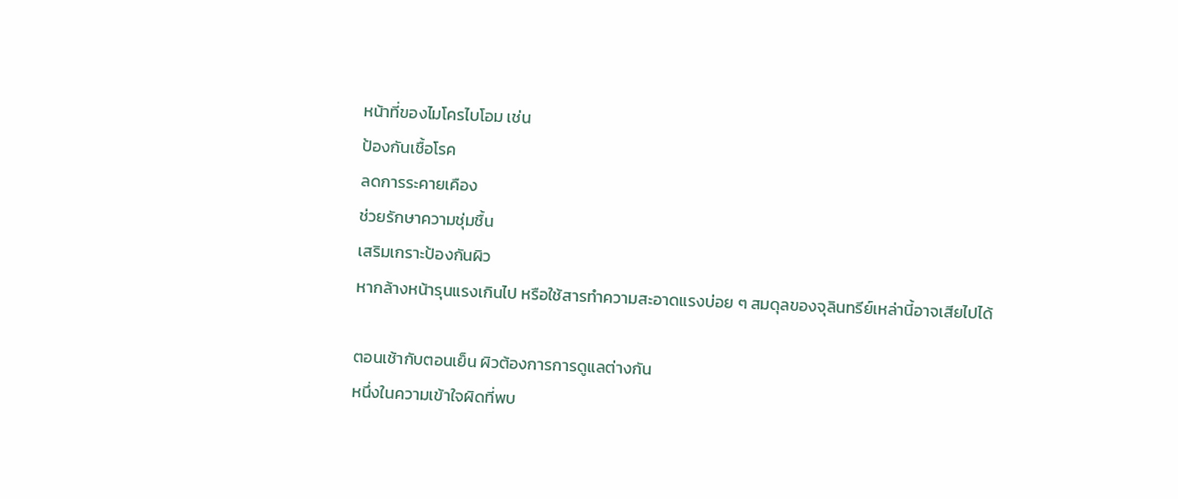หน้าที่ของไมโครไบโอม เช่น
ป้องกันเชื้อโรค
ลดการระคายเคือง
ช่วยรักษาความชุ่มชื้น
เสริมเกราะป้องกันผิว
หากล้างหน้ารุนแรงเกินไป หรือใช้สารทำความสะอาดแรงบ่อย ๆ สมดุลของจุลินทรีย์เหล่านี้อาจเสียไปได้

ตอนเช้ากับตอนเย็น ผิวต้องการการดูแลต่างกัน
หนึ่งในความเข้าใจผิดที่พบ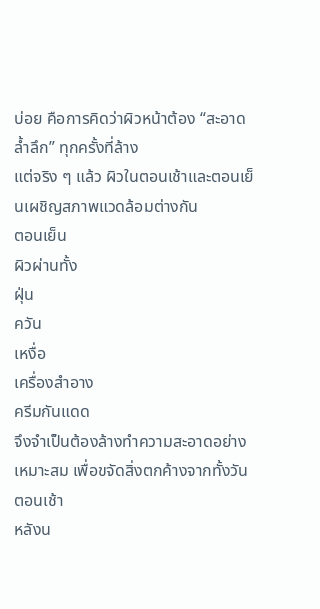บ่อย คือการคิดว่าผิวหน้าต้อง “สะอาดล้ำลึก” ทุกครั้งที่ล้าง
แต่จริง ๆ แล้ว ผิวในตอนเช้าและตอนเย็นเผชิญสภาพแวดล้อมต่างกัน
ตอนเย็น
ผิวผ่านทั้ง
ฝุ่น
ควัน
เหงื่อ
เครื่องสำอาง
ครีมกันแดด
จึงจำเป็นต้องล้างทำความสะอาดอย่างเหมาะสม เพื่อขจัดสิ่งตกค้างจากทั้งวัน
ตอนเช้า
หลังน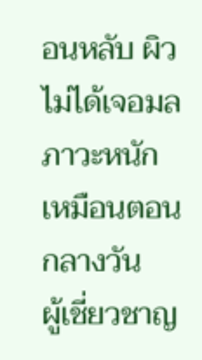อนหลับ ผิวไม่ได้เจอมลภาวะหนักเหมือนตอนกลางวัน
ผู้เชี่ยวชาญ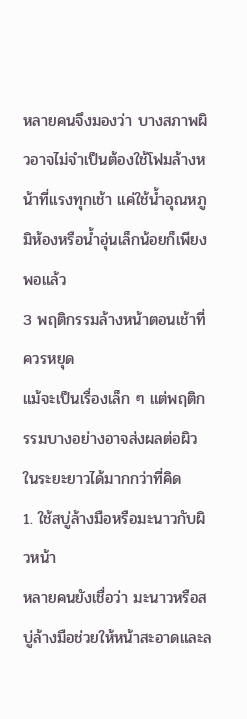หลายคนจึงมองว่า บางสภาพผิวอาจไม่จำเป็นต้องใช้โฟมล้างหน้าที่แรงทุกเช้า แค่ใช้น้ำอุณหภูมิห้องหรือน้ำอุ่นเล็กน้อยก็เพียงพอแล้ว
3 พฤติกรรมล้างหน้าตอนเช้าที่ควรหยุด
แม้จะเป็นเรื่องเล็ก ๆ แต่พฤติกรรมบางอย่างอาจส่งผลต่อผิวในระยะยาวได้มากกว่าที่คิด
1. ใช้สบู่ล้างมือหรือมะนาวกับผิวหน้า
หลายคนยังเชื่อว่า มะนาวหรือสบู่ล้างมือช่วยให้หน้าสะอาดและล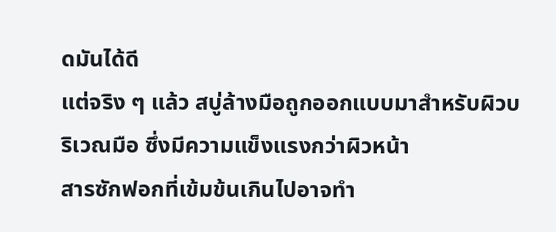ดมันได้ดี
แต่จริง ๆ แล้ว สบู่ล้างมือถูกออกแบบมาสำหรับผิวบริเวณมือ ซึ่งมีความแข็งแรงกว่าผิวหน้า
สารซักฟอกที่เข้มข้นเกินไปอาจทำ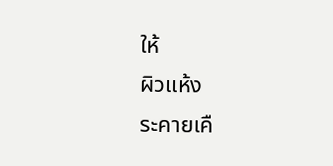ให้
ผิวแห้ง
ระคายเคื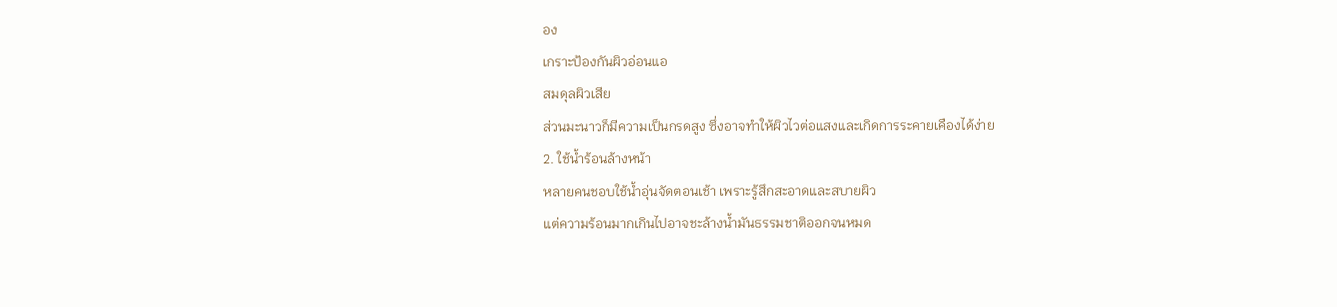อง
เกราะป้องกันผิวอ่อนแอ
สมดุลผิวเสีย
ส่วนมะนาวก็มีความเป็นกรดสูง ซึ่งอาจทำให้ผิวไวต่อแสงและเกิดการระคายเคืองได้ง่าย
2. ใช้น้ำร้อนล้างหน้า
หลายคนชอบใช้น้ำอุ่นจัดตอนเช้า เพราะรู้สึกสะอาดและสบายผิว
แต่ความร้อนมากเกินไปอาจชะล้างน้ำมันธรรมชาติออกจนหมด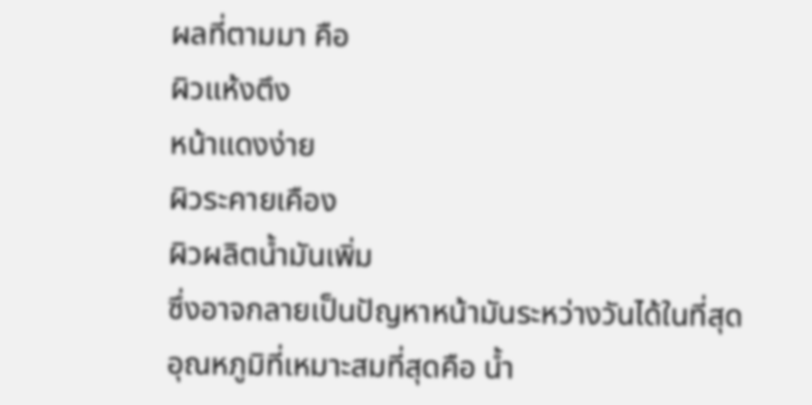ผลที่ตามมา คือ
ผิวแห้งตึง
หน้าแดงง่าย
ผิวระคายเคือง
ผิวผลิตน้ำมันเพิ่ม
ซึ่งอาจกลายเป็นปัญหาหน้ามันระหว่างวันได้ในที่สุด
อุณหภูมิที่เหมาะสมที่สุดคือ น้ำ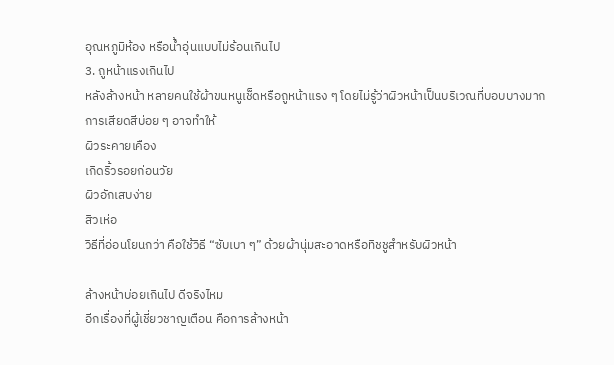อุณหภูมิห้อง หรือน้ำอุ่นแบบไม่ร้อนเกินไป
3. ถูหน้าแรงเกินไป
หลังล้างหน้า หลายคนใช้ผ้าขนหนูเช็ดหรือถูหน้าแรง ๆ โดยไม่รู้ว่าผิวหน้าเป็นบริเวณที่บอบบางมาก
การเสียดสีบ่อย ๆ อาจทำให้
ผิวระคายเคือง
เกิดริ้วรอยก่อนวัย
ผิวอักเสบง่าย
สิวเห่อ
วิธีที่อ่อนโยนกว่า คือใช้วิธี “ซับเบา ๆ” ด้วยผ้านุ่มสะอาดหรือทิชชูสำหรับผิวหน้า

ล้างหน้าบ่อยเกินไป ดีจริงไหม
อีกเรื่องที่ผู้เชี่ยวชาญเตือน คือการล้างหน้า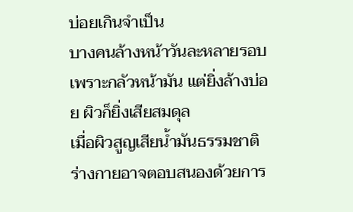บ่อยเกินจำเป็น
บางคนล้างหน้าวันละหลายรอบเพราะกลัวหน้ามัน แต่ยิ่งล้างบ่อย ผิวก็ยิ่งเสียสมดุล
เมื่อผิวสูญเสียน้ำมันธรรมชาติ ร่างกายอาจตอบสนองด้วยการ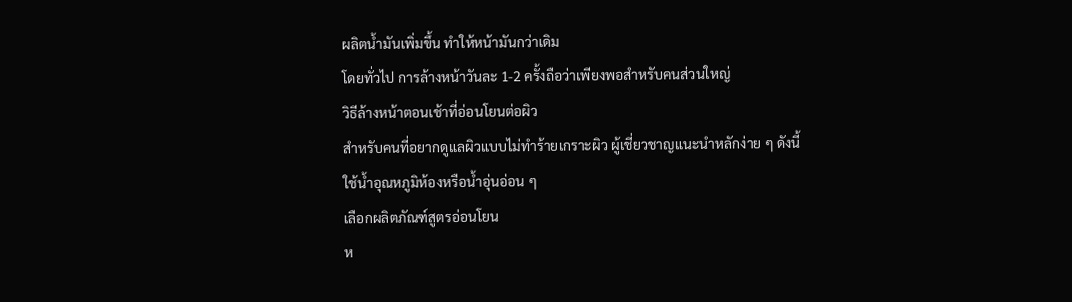ผลิตน้ำมันเพิ่มขึ้น ทำให้หน้ามันกว่าเดิม
โดยทั่วไป การล้างหน้าวันละ 1-2 ครั้งถือว่าเพียงพอสำหรับคนส่วนใหญ่
วิธีล้างหน้าตอนเช้าที่อ่อนโยนต่อผิว
สำหรับคนที่อยากดูแลผิวแบบไม่ทำร้ายเกราะผิว ผู้เชี่ยวชาญแนะนำหลักง่าย ๆ ดังนี้
ใช้น้ำอุณหภูมิห้องหรือน้ำอุ่นอ่อน ๆ
เลือกผลิตภัณฑ์สูตรอ่อนโยน
ห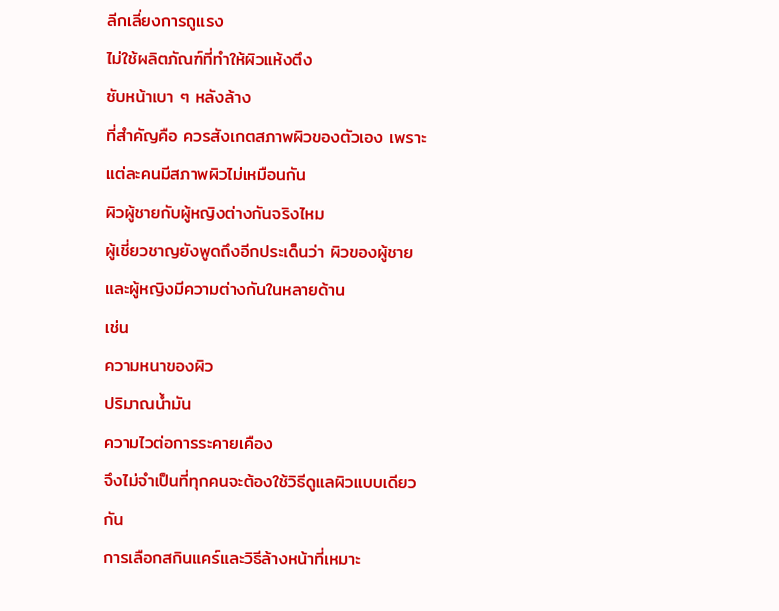ลีกเลี่ยงการถูแรง
ไม่ใช้ผลิตภัณฑ์ที่ทำให้ผิวแห้งตึง
ซับหน้าเบา ๆ หลังล้าง
ที่สำคัญคือ ควรสังเกตสภาพผิวของตัวเอง เพราะแต่ละคนมีสภาพผิวไม่เหมือนกัน
ผิวผู้ชายกับผู้หญิงต่างกันจริงไหม
ผู้เชี่ยวชาญยังพูดถึงอีกประเด็นว่า ผิวของผู้ชายและผู้หญิงมีความต่างกันในหลายด้าน
เช่น
ความหนาของผิว
ปริมาณน้ำมัน
ความไวต่อการระคายเคือง
จึงไม่จำเป็นที่ทุกคนจะต้องใช้วิธีดูแลผิวแบบเดียวกัน
การเลือกสกินแคร์และวิธีล้างหน้าที่เหมาะ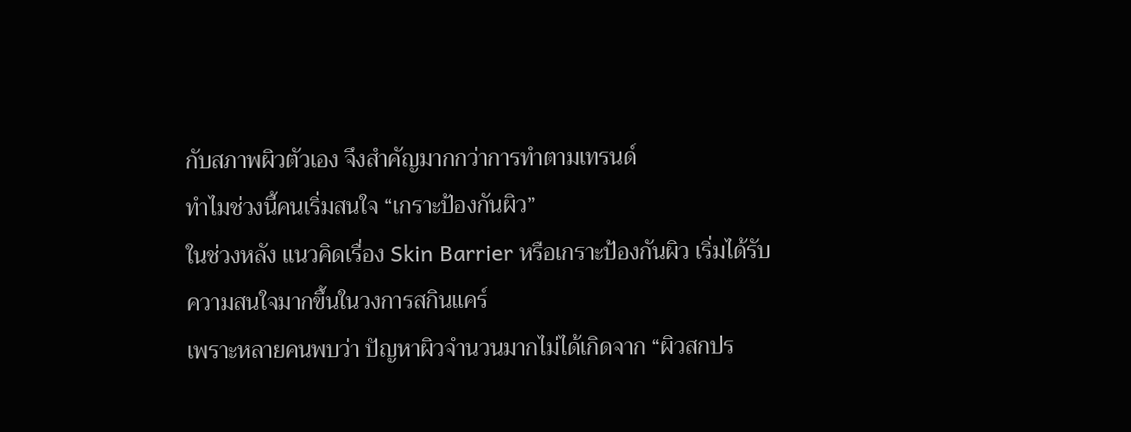กับสภาพผิวตัวเอง จึงสำคัญมากกว่าการทำตามเทรนด์
ทำไมช่วงนี้คนเริ่มสนใจ “เกราะป้องกันผิว”
ในช่วงหลัง แนวคิดเรื่อง Skin Barrier หรือเกราะป้องกันผิว เริ่มได้รับความสนใจมากขึ้นในวงการสกินแคร์
เพราะหลายคนพบว่า ปัญหาผิวจำนวนมากไม่ได้เกิดจาก “ผิวสกปร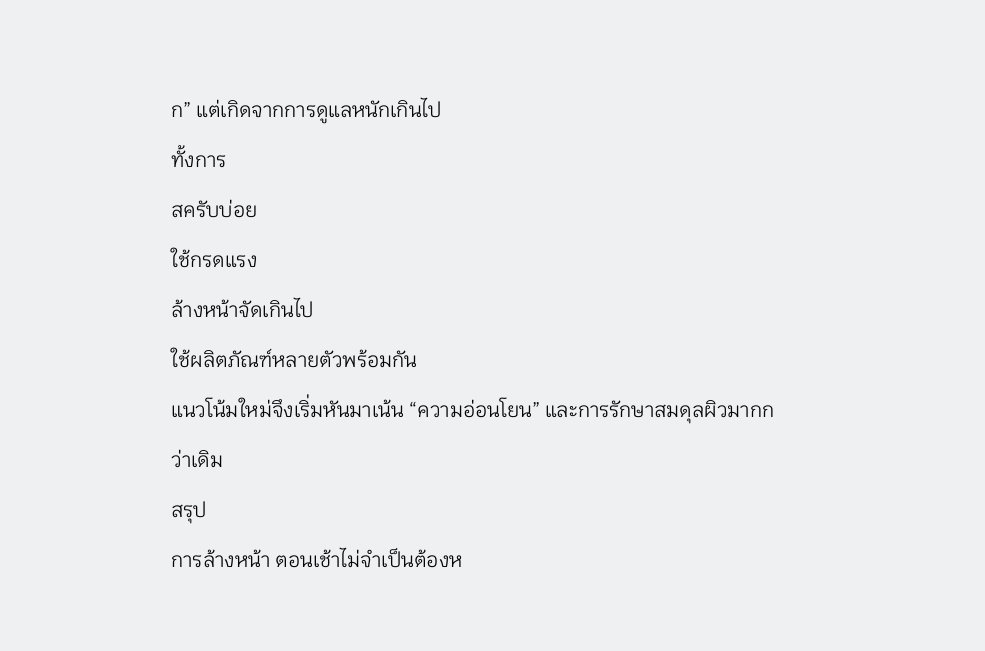ก” แต่เกิดจากการดูแลหนักเกินไป
ทั้งการ
สครับบ่อย
ใช้กรดแรง
ล้างหน้าจัดเกินไป
ใช้ผลิตภัณฑ์หลายตัวพร้อมกัน
แนวโน้มใหม่จึงเริ่มหันมาเน้น “ความอ่อนโยน” และการรักษาสมดุลผิวมากกว่าเดิม
สรุป
การล้างหน้า ตอนเช้าไม่จำเป็นต้องห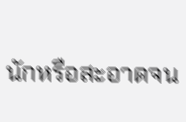นักหรือสะอาดจน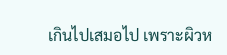เกินไปเสมอไป เพราะผิวห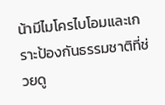น้ามีไมโครไบโอมและเกราะป้องกันธรรมชาติที่ช่วยดู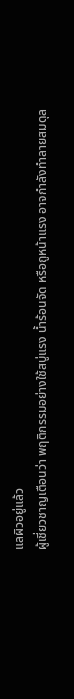แลผิวอยู่แล้ว
ผู้เชี่ยวชาญเตือนว่า พฤติกรรมอย่างใช้สบู่แรง น้ำร้อนจัด หรือถูหน้าแรง อาจกำลังทำลายสมดุล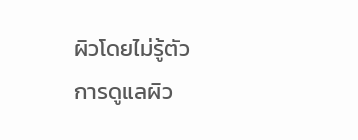ผิวโดยไม่รู้ตัว
การดูแลผิว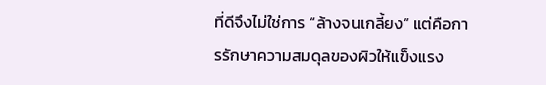ที่ดีจึงไม่ใช่การ “ล้างจนเกลี้ยง” แต่คือการรักษาความสมดุลของผิวให้แข็งแรง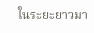ในระยะยาวมา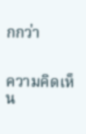กกว่า


ความคิดเห็น